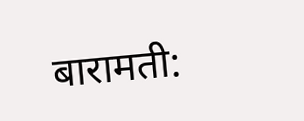बारामती: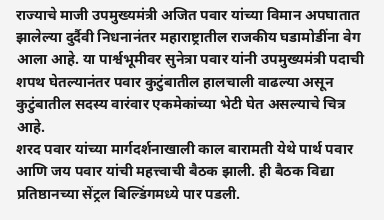राज्याचे माजी उपमुख्यमंत्री अजित पवार यांच्या विमान अपघातात झालेल्या दुर्दैवी निधनानंतर महाराष्ट्रातील राजकीय घडामोडींना वेग आला आहे. या पार्श्वभूमीवर सुनेत्रा पवार यांनी उपमुख्यमंत्री पदाची शपथ घेतल्यानंतर पवार कुटुंबातील हालचाली वाढल्या असून कुटुंबातील सदस्य वारंवार एकमेकांच्या भेटी घेत असल्याचे चित्र आहे.
शरद पवार यांच्या मार्गदर्शनाखाली काल बारामती येथे पार्थ पवार आणि जय पवार यांची महत्त्वाची बैठक झाली. ही बैठक विद्या प्रतिष्ठानच्या सेंट्रल बिल्डिंगमध्ये पार पडली.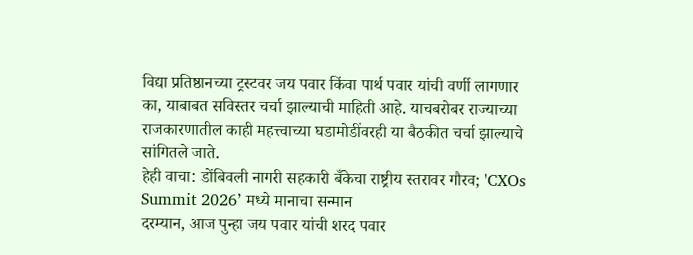विद्या प्रतिष्ठानच्या ट्रस्टवर जय पवार किंवा पार्थ पवार यांची वर्णी लागणार का, याबाबत सविस्तर चर्चा झाल्याची माहिती आहे. याचबरोबर राज्याच्या राजकारणातील काही महत्त्वाच्या घडामोडींवरही या बैठकीत चर्चा झाल्याचे सांगितले जाते.
हेही वाचा: डोंबिवली नागरी सहकारी बँकेचा राष्ट्रीय स्तरावर गौरव; 'CXOs Summit 2026’ मध्ये मानाचा सन्मान
दरम्यान, आज पुन्हा जय पवार यांची शरद पवार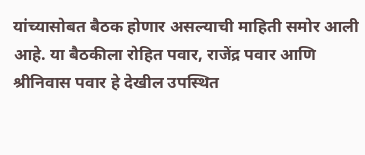यांच्यासोबत बैठक होणार असल्याची माहिती समोर आली आहे. या बैठकीला रोहित पवार, राजेंद्र पवार आणि श्रीनिवास पवार हे देखील उपस्थित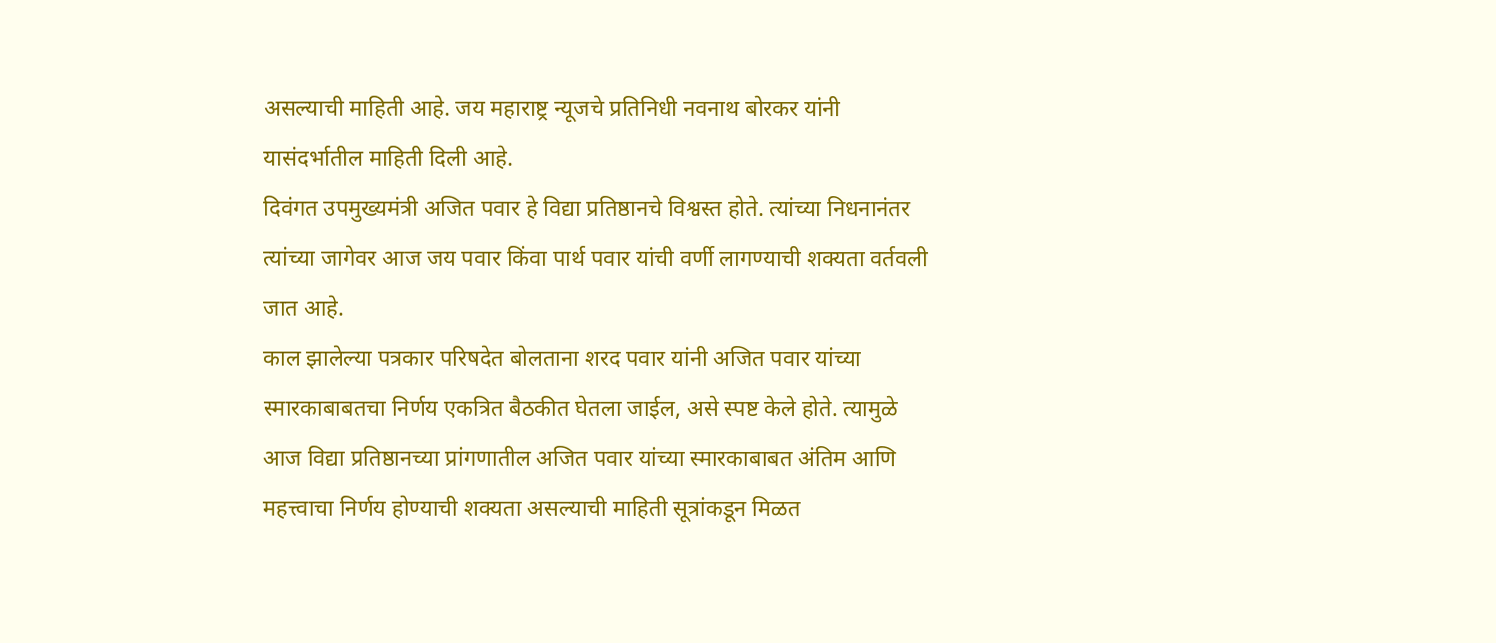असल्याची माहिती आहे. जय महाराष्ट्र न्यूजचे प्रतिनिधी नवनाथ बोरकर यांनी यासंदर्भातील माहिती दिली आहे.
दिवंगत उपमुख्यमंत्री अजित पवार हे विद्या प्रतिष्ठानचे विश्वस्त होते. त्यांच्या निधनानंतर त्यांच्या जागेवर आज जय पवार किंवा पार्थ पवार यांची वर्णी लागण्याची शक्यता वर्तवली जात आहे.
काल झालेल्या पत्रकार परिषदेत बोलताना शरद पवार यांनी अजित पवार यांच्या स्मारकाबाबतचा निर्णय एकत्रित बैठकीत घेतला जाईल, असे स्पष्ट केले होते. त्यामुळे आज विद्या प्रतिष्ठानच्या प्रांगणातील अजित पवार यांच्या स्मारकाबाबत अंतिम आणि महत्त्वाचा निर्णय होण्याची शक्यता असल्याची माहिती सूत्रांकडून मिळत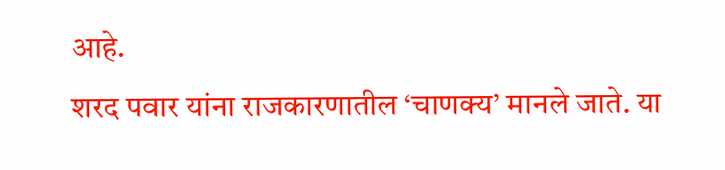आहे.
शरद पवार यांना राजकारणातील ‘चाणक्य’ मानले जाते. या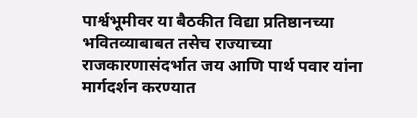पार्श्वभूमीवर या बैठकीत विद्या प्रतिष्ठानच्या भवितव्याबाबत तसेच राज्याच्या राजकारणासंदर्भात जय आणि पार्थ पवार यांना मार्गदर्शन करण्यात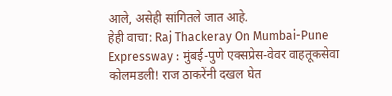आले, असेही सांगितले जात आहे.
हेही वाचा: Raj Thackeray On Mumbai-Pune Expressway : मुंबई-पुणे एक्सप्रेस-वेवर वाहतूकसेवा कोलमडली! राज ठाकरेंनी दखल घेत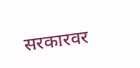सरकारवर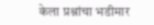केला प्रश्नांचा भडीमार